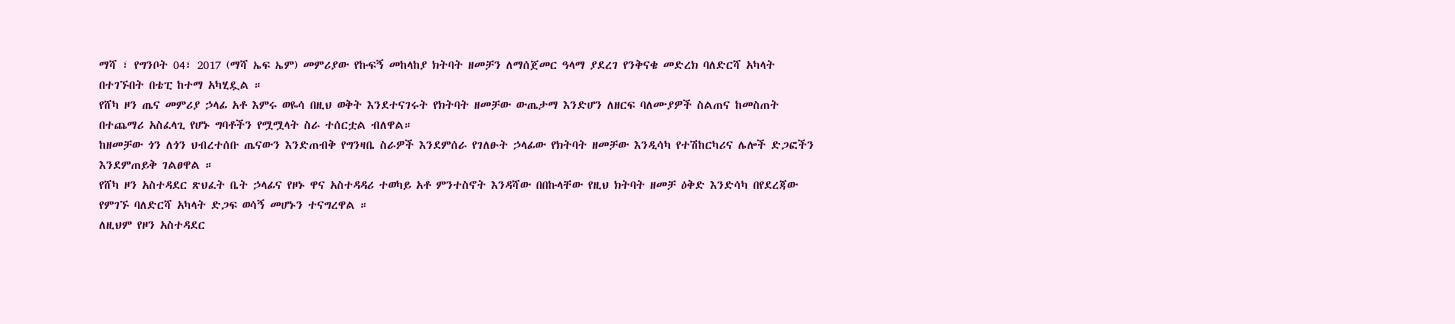ማሻ ፣ የግንቦት 04፣ 2017 (ማሻ ኤፍ ኤም) መምሪያው የኩፍኝ መከላከያ ክትባት ዘመቻን ለማሰጀመር ዓላማ ያደረገ የንቅናቄ መድረክ ባለድርሻ አካላት በተገኙበት በቴፒ ከተማ አካሂዷል ።
የሸካ ዞን ጤና መምሪያ ኃላፊ አቶ እምሩ ወዬሳ በዚህ ወቅት እንደተናገሩት የክትባት ዘመቻው ውጤታማ እንድሆን ለዘርፍ ባለሙያዎች ስልጠና ከመስጠት በተጨማሪ አስፈላጊ የሆኑ ግባቶችን የሟሟላት ስራ ተሰርቷል ብለዋል።
ከዘመቻው ጎን ለጎን ህብረተሰቡ ጤናውን እንድጠብቅ የግንዛቤ ስራዎች እንደምሰራ የገለፁት ኃላፊው የክትባት ዘመቻው እንዲሳካ የተሽከርካሪና ሌሎች ድጋፎችን እንደምጠይቅ ገልፀዋል ።
የሸካ ዞን አስተዳደር ጽህፈት ቤት ኃላፊና የዞኑ ዋና አስተዳዳሪ ተወካይ አቶ ምንተስኖት እንዳሻው በበኩላቸው የዚህ ክትባት ዘመቻ ዕቅድ እንድሳካ በየደረጃው የምገኙ ባለድርሻ አካላት ድጋፍ ወሳኝ መሆኑን ተናግረዋል ።
ለዚህም የዞን አስተዳደር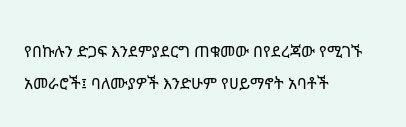የበኩሉን ድጋፍ እንደምያደርግ ጠቁመው በየደረጃው የሚገኙ አመራሮች፤ ባለሙያዎች እንድሁም የሀይማኖት አባቶች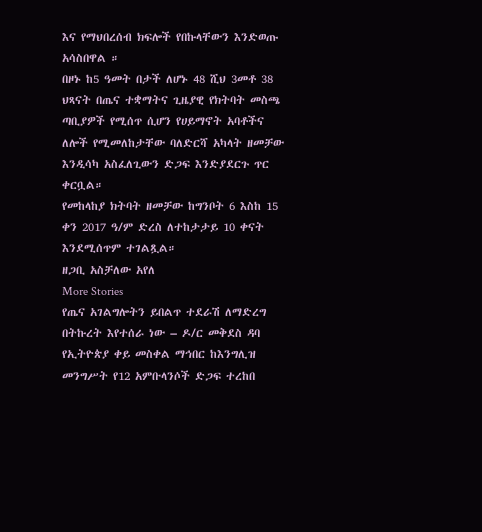እና የማህበረሰብ ክፍሎች የበኩላቸውን እንድወጡ አሳስበዋል ።
በዞኑ ከ5 ዓመት በታች ለሆኑ 48 ሺህ 3መቶ 38 ህጻናት በጤና ተቋማትና ጊዜያዊ የክትባት መስጫ ጣቢያዎች የሚሰጥ ሲሆን የሀይማኖት አባቶችና ለሎች የሚመለከታቸው ባለድርሻ አካላት ዘመቻው እንዲሳካ አስፈለጊውን ድጋፍ እንድያደርጉ ጥር ቀርቧል።
የመከላከያ ክትባት ዘመቻው ከግንቦት 6 እስከ 15 ቀን 2017 ዓ/ም ድረስ ለተከታታይ 10 ቀናት እንደሚሰጥም ተገልጿል።
ዘጋቢ አስቻለው አየለ
More Stories
የጤና አገልግሎትን ይበልጥ ተደራሽ ለማድረግ በትኩረት እየተሰራ ነው – ዶ/ር መቅደስ ዳባ
የኢትዮጵያ ቀይ መስቀል ማኅበር ከእንግሊዝ መንግሥት የ12 አምቡላንሶች ድጋፍ ተረከበ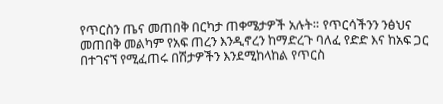የጥርስን ጤና መጠበቅ በርካታ ጠቀሜታዎች አሉት። የጥርሳችንን ንፅህና መጠበቅ መልካም የአፍ ጠረን እንዲኖረን ከማድረጉ ባለፈ የድድ እና ከአፍ ጋር በተገናኘ የሚፈጠሩ በሽታዎችን እንደሚከላከል የጥርስ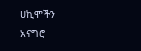ሀኪሞችን አናግሮ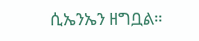ሲኤንኤን ዘግቧል።